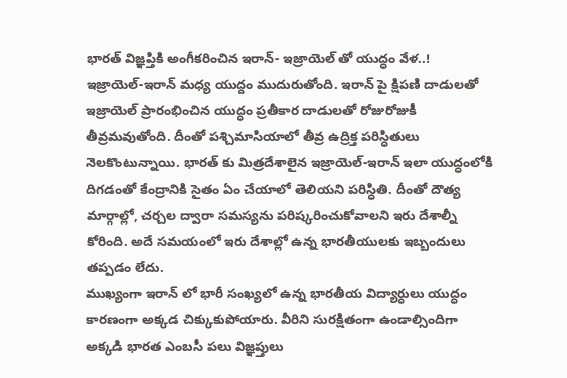భారత్ విజ్ఞప్తికి అంగీకరించిన ఇరాన్- ఇజ్రాయెల్ తో యుద్ధం వేళ..!
ఇజ్రాయెల్-ఇరాన్ మధ్య యుద్దం ముదురుతోంది. ఇరాన్ పై క్షిపణి దాడులతో ఇజ్రాయెల్ ప్రారంభించిన యుద్ధం ప్రతీకార దాడులతో రోజురోజుకీ తీవ్రమవుతోంది. దీంతో పశ్చిమాసియాలో తీవ్ర ఉద్రిక్త పరిస్ధితులు నెలకొంటున్నాయి. భారత్ కు మిత్రదేశాలైన ఇజ్రాయెల్-ఇరాన్ ఇలా యుద్ధంలోకి దిగడంతో కేంద్రానికి సైతం ఏం చేయాలో తెలియని పరిస్ధితి. దీంతో దౌత్య మార్గాల్లో, చర్చల ద్వారా సమస్యను పరిష్కరించుకోవాలని ఇరు దేశాల్నీ కోరింది. అదే సమయంలో ఇరు దేశాల్లో ఉన్న భారతీయులకు ఇబ్బందులు తప్పడం లేదు.
ముఖ్యంగా ఇరాన్ లో భారీ సంఖ్యలో ఉన్న భారతీయ విద్యార్ధులు యుద్ధం కారణంగా అక్కడ చిక్కుకుపోయారు. వీరిని సురక్షితంగా ఉండాల్సిందిగా అక్కడి భారత ఎంబసీ పలు విజ్ఞప్తులు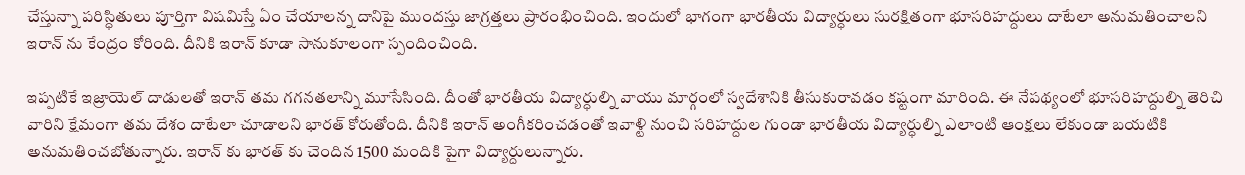చేస్తున్నా పరిస్ధితులు పూర్తిగా విషమిస్తే ఏం చేయాలన్న దానిపై ముందస్తు జాగ్రత్తలు ప్రారంభించింది. ఇందులో భాగంగా భారతీయ విద్యార్ధులు సురక్షితంగా భూసరిహద్దులు దాటేలా అనుమతించాలని ఇరాన్ ను కేంద్రం కోరింది. దీనికి ఇరాన్ కూడా సానుకూలంగా స్పందించింది.

ఇప్పటికే ఇజ్రాయెల్ దాడులతో ఇరాన్ తమ గగనతలాన్ని మూసేసింది. దీంతో భారతీయ విద్యార్ధుల్ని వాయు మార్గంలో స్వదేశానికి తీసుకురావడం కష్టంగా మారింది. ఈ నేపథ్యంలో భూసరిహద్దుల్ని తెరిచి వారిని క్షేమంగా తమ దేశం దాటేలా చూడాలని భారత్ కోరుతోంది. దీనికి ఇరాన్ అంగీకరించడంతో ఇవాళ్టి నుంచి సరిహద్దుల గుండా భారతీయ విద్యార్ధుల్ని ఎలాంటి ఆంక్షలు లేకుండా బయటికి అనుమతించబోతున్నారు. ఇరాన్ కు భారత్ కు చెందిన 1500 మందికి పైగా విద్యార్దులున్నారు.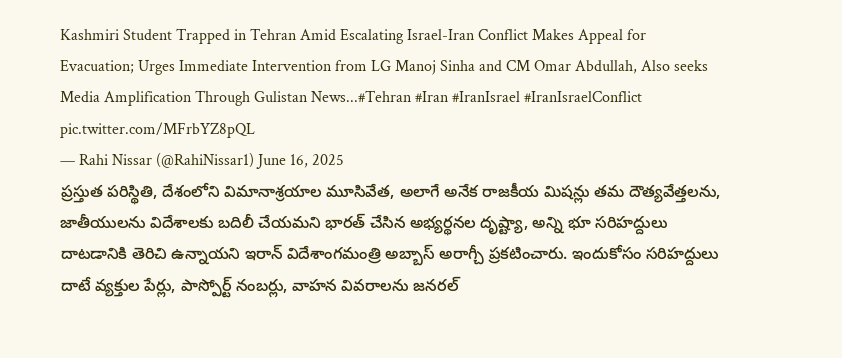Kashmiri Student Trapped in Tehran Amid Escalating Israel-Iran Conflict Makes Appeal for Evacuation; Urges Immediate Intervention from LG Manoj Sinha and CM Omar Abdullah, Also seeks Media Amplification Through Gulistan News...#Tehran #Iran #IranIsrael #IranIsraelConflict pic.twitter.com/MFrbYZ8pQL
— Rahi Nissar (@RahiNissar1) June 16, 2025
ప్రస్తుత పరిస్థితి, దేశంలోని విమానాశ్రయాల మూసివేత, అలాగే అనేక రాజకీయ మిషన్లు తమ దౌత్యవేత్తలను, జాతీయులను విదేశాలకు బదిలీ చేయమని భారత్ చేసిన అభ్యర్థనల దృష్ట్యా, అన్ని భూ సరిహద్దులు దాటడానికి తెరిచి ఉన్నాయని ఇరాన్ విదేశాంగమంత్రి అబ్బాస్ అరాగ్చీ ప్రకటించారు. ఇందుకోసం సరిహద్దులు దాటే వ్యక్తుల పేర్లు, పాస్పోర్ట్ నంబర్లు, వాహన వివరాలను జనరల్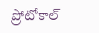ప్రోటోకాల్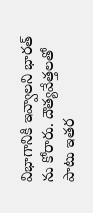విభాగానికి ఇవ్వాలని భారత్ ను కోరారు. దౌత్యవేత్తలతో పాటు ఇతర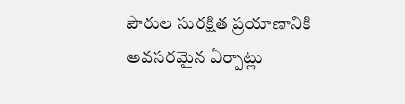పౌరుల సురక్షిత ప్రయాణానికి అవసరమైన ఏర్పాట్లు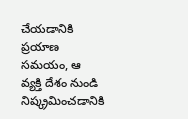చేయడానికి ప్రయాణ సమయం, ఆ వ్యక్తి దేశం నుండి నిష్క్రమించడానికి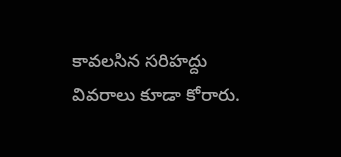కావలసిన సరిహద్దు వివరాలు కూడా కోరారు.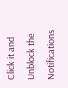Click it and Unblock the Notifications